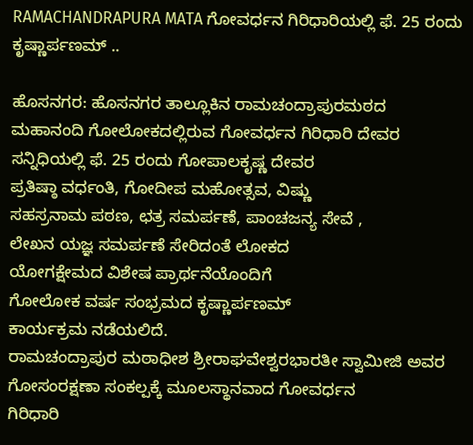RAMACHANDRAPURA MATA ಗೋವರ್ಧನ ಗಿರಿಧಾರಿಯಲ್ಲಿ ಫೆ. 25 ರಂದು ಕೃಷ್ಣಾರ್ಪಣಮ್ ..

ಹೊಸನಗರ: ಹೊಸನಗರ ತಾಲ್ಲೂಕಿನ ರಾಮಚಂದ್ರಾಪುರಮಠದ
ಮಹಾನಂದಿ ಗೋಲೋಕದಲ್ಲಿರುವ ಗೋವರ್ಧನ ಗಿರಿಧಾರಿ ದೇವರ
ಸನ್ನಿಧಿಯಲ್ಲಿ ಫೆ. 25 ರಂದು ಗೋಪಾಲಕೃಷ್ಣ ದೇವರ
ಪ್ರತಿಷ್ಠಾ ವರ್ಧಂತಿ, ಗೋದೀಪ ಮಹೋತ್ಸವ, ವಿಷ್ಣು
ಸಹಸ್ರನಾಮ ಪಠಣ, ಛತ್ರ ಸಮರ್ಪಣೆ, ಪಾಂಚಜನ್ಯ ಸೇವೆ ,
ಲೇಖನ ಯಜ್ಞ ಸಮರ್ಪಣೆ ಸೇರಿದಂತೆ ಲೋಕದ
ಯೋಗಕ್ಷೇಮದ ವಿಶೇಷ ಪ್ರಾರ್ಥನೆಯೊಂದಿಗೆ
ಗೋಲೋಕ ವರ್ಷ ಸಂಭ್ರಮದ ಕೃಷ್ಣಾರ್ಪಣಮ್
ಕಾರ್ಯಕ್ರಮ ನಡೆಯಲಿದೆ.
ರಾಮಚಂದ್ರಾಪುರ ಮಠಾಧೀಶ ಶ್ರೀರಾಘವೇಶ್ವರಭಾರತೀ ಸ್ವಾಮೀಜಿ ಅವರ
ಗೋಸಂರಕ್ಷಣಾ ಸಂಕಲ್ಪಕ್ಕೆ ಮೂಲಸ್ಥಾನವಾದ ಗೋವರ್ಧನ
ಗಿರಿಧಾರಿ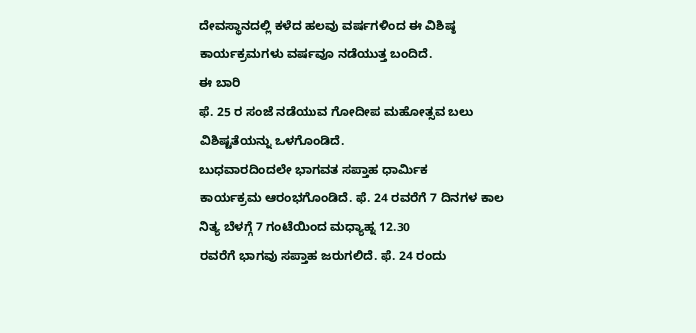ದೇವಸ್ಥಾನದಲ್ಲಿ ಕಳೆದ ಹಲವು ವರ್ಷಗಳಿಂದ ಈ ವಿಶಿಷ್ಠ
ಕಾರ್ಯಕ್ರಮಗಳು ವರ್ಷವೂ ನಡೆಯುತ್ತ ಬಂದಿದೆ.
ಈ ಬಾರಿ
ಫೆ. 25 ರ ಸಂಜೆ ನಡೆಯುವ ಗೋದೀಪ ಮಹೋತ್ಸವ ಬಲು
ವಿಶಿಷ್ಟತೆಯನ್ನು ಒಳಗೊಂಡಿದೆ.
ಬುಧವಾರದಿಂದಲೇ ಭಾಗವತ ಸಪ್ತಾಹ ಧಾರ್ಮಿಕ
ಕಾರ್ಯಕ್ರಮ ಆರಂಭಗೊಂಡಿದೆ. ಫೆ. 24 ರವರೆಗೆ 7 ದಿನಗಳ ಕಾಲ ನಿತ್ಯ ಬೆಳಗ್ಗೆ 7 ಗಂಟೆಯಿಂದ ಮಧ್ಯಾಹ್ನ 12.30
ರವರೆಗೆ ಭಾಗವು ಸಪ್ತಾಹ ಜರುಗಲಿದೆ. ಫೆ. 24 ರಂದು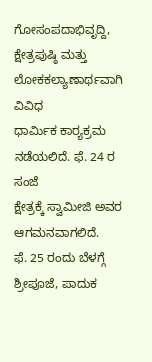ಗೋಸಂಪದಾಭಿವೃದ್ದಿ,
ಕ್ಷೇತ್ರಪುಷ್ಠಿ ಮತ್ತು ಲೋಕಕಲ್ಯಾಣಾರ್ಥವಾಗಿ ವಿವಿಧ
ಧಾರ್ಮಿಕ ಕಾರ‍್ಯಕ್ರಮ ನಡೆಯಲಿದೆ. ಫೆ. 24 ರ ಸಂಜೆ
ಕ್ಷೇತ್ರಕ್ಕೆ ಸ್ವಾಮೀಜಿ ಅವರ ಆಗಮನವಾಗಲಿದೆ.
ಫೆ. 25 ರಂದು ಬೆಳಗ್ಗೆ ಶ್ರೀಪೂಜೆ, ಪಾದುಕ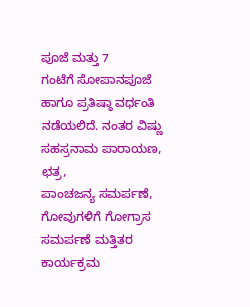ಪೂಜೆ ಮತ್ತು 7
ಗಂಟೆಗೆ ಸೋಪಾನಪೂಜೆ ಹಾಗೂ ಪ್ರತಿಷ್ಠಾ ವರ್ಧಂತಿ
ನಡೆಯಲಿದೆ. ನಂತರ ವಿಷ್ಣು ಸಹಸ್ರನಾಮ ಪಾರಾಯಣ, ಛತ್ರ,
ಪಾಂಚಜನ್ಯ ಸಮರ್ಪಣೆ, ಗೋವುಗಳಿಗೆ ಗೋಗ್ರಾಸ
ಸಮರ್ಪಣೆ ಮತ್ತಿತರ ಕಾರ್ಯಕ್ರಮ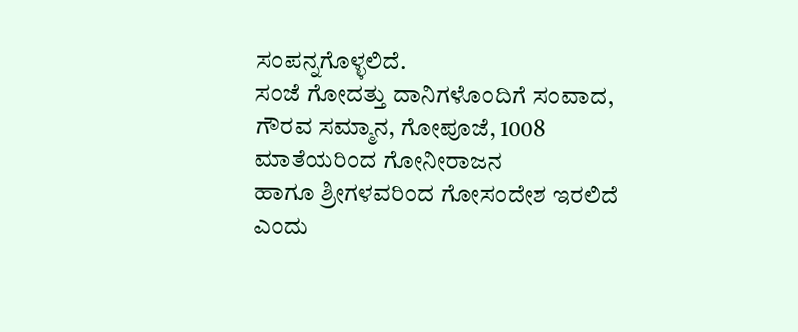ಸಂಪನ್ನಗೊಳ್ಳಲಿದೆ.
ಸಂಜೆ ಗೋದತ್ತು ದಾನಿಗಳೊಂದಿಗೆ ಸಂವಾದ, ಗೌರವ ಸಮ್ಮಾನ, ಗೋಪೂಜೆ, 1008 ಮಾತೆಯರಿಂದ ಗೋನೀರಾಜನ
ಹಾಗೂ ಶ್ರೀಗಳವರಿಂದ ಗೋಸಂದೇಶ ಇರಲಿದೆ ಎಂದು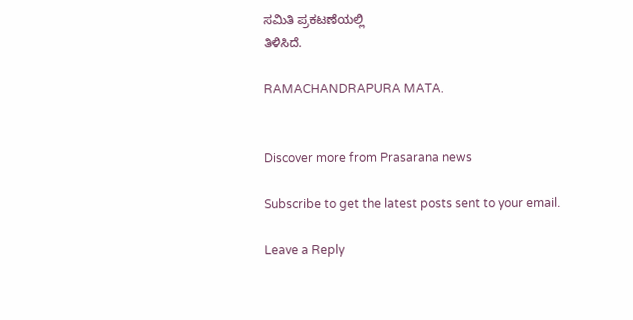ಸಮಿತಿ ಪ್ರಕಟಣೆಯಲ್ಲಿ
ತಿಳಿಸಿದೆ.

RAMACHANDRAPURA MATA.


Discover more from Prasarana news

Subscribe to get the latest posts sent to your email.

Leave a Reply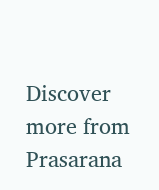Discover more from Prasarana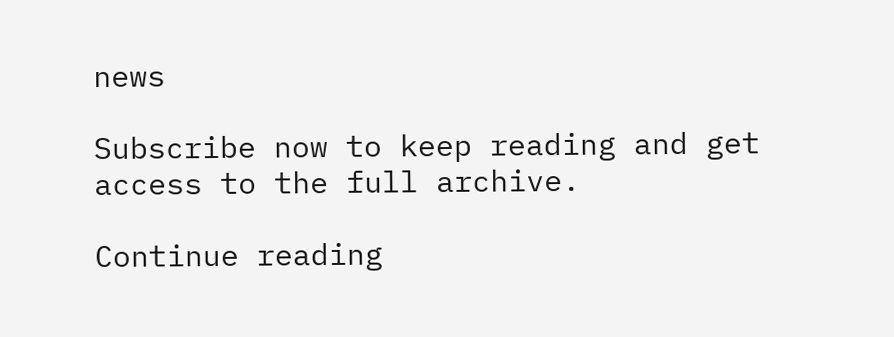news

Subscribe now to keep reading and get access to the full archive.

Continue reading